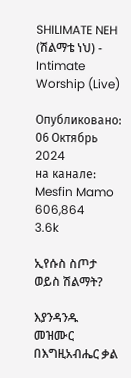SHILIMATE NEH (ሽልማቴ ነህ) - Intimate Worship (Live)

Опубликовано: 06 Октябрь 2024
на канале: Mesfin Mamo
606,864
3.6k

ኢየሱስ ስጦታ ወይስ ሽልማት?

እያንዳንዱ መዝሙር በእግዚአብሔር ቃል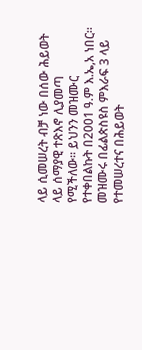ላይ ሲመሠረት ብቻ ነው በሰው ሕይወት ላይ ሰማያዊ ተጽእኖ ሊያመጣ የሚችለው። ይህንን መዝሙር የተቀበልኩት በ2001 ዓ.ም እ.ኤ,አ ነበር። መዝሙሩ በፊልጵስዩስ ምእራፍ 3 ላይ የተመሠረተና በሕይወት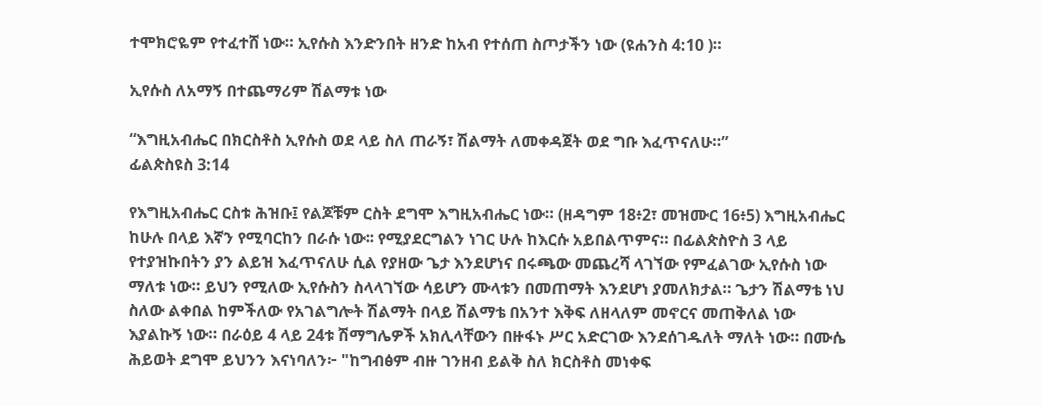ተሞክሮዬም የተፈተሸ ነው። ኢየሱስ እንድንበት ዘንድ ከአብ የተሰጠ ስጦታችን ነው (ዩሐንስ 4:10 )።

ኢየሱስ ለአማኝ በተጨማሪም ሽልማቱ ነው

“እግዚአብሔር በክርስቶስ ኢየሱስ ወደ ላይ ስለ ጠራኝ፣ ሽልማት ለመቀዳጀት ወደ ግቡ እፈጥናለሁ።”
ፊልጵስዩስ 3:14

የእግዚአብሔር ርስቱ ሕዝቡ፤ የልጆቹም ርስት ደግሞ እግዚአብሔር ነው። (ዘዳግም 18፥2፣ መዝሙር 16፥5) እግዚአብሔር ከሁሉ በላይ እኛን የሚባርከን በራሱ ነው፡፡ የሚያደርግልን ነገር ሁሉ ከእርሱ አይበልጥምና። በፊልጵስዮስ 3 ላይ የተያዝኩበትን ያን ልይዝ እፈጥናለሁ ሲል የያዘው ጌታ እንደሆነና በሩጫው መጨረሻ ላገኘው የምፈልገው ኢየሱስ ነው ማለቱ ነው። ይህን የሚለው ኢየሱስን ስላላገኘው ሳይሆን ሙላቱን በመጠማት እንደሆነ ያመለክታል። ጌታን ሽልማቴ ነህ ስለው ልቀበል ከምችለው የአገልግሎት ሽልማት በላይ ሽልማቴ በአንተ እቅፍ ለዘላለም መኖርና መጠቅለል ነው እያልኩኝ ነው። በራዕይ 4 ላይ 24ቱ ሽማግሌዎች አክሊላቸውን በዙፋኑ ሥር አድርገው እንደሰገዱለት ማለት ነው። በሙሴ ሕይወት ደግሞ ይህንን እናነባለን፦ "ከግብፅም ብዙ ገንዘብ ይልቅ ስለ ክርስቶስ መነቀፍ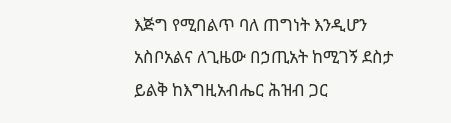እጅግ የሚበልጥ ባለ ጠግነት እንዲሆን አስቦአልና ለጊዜው በኃጢአት ከሚገኝ ደስታ ይልቅ ከእግዚአብሔር ሕዝብ ጋር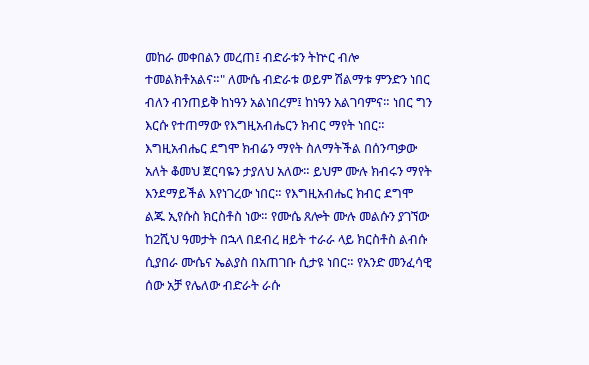መከራ መቀበልን መረጠ፤ ብድራቱን ትኵር ብሎ ተመልክቶአልና።" ለሙሴ ብድራቱ ወይም ሽልማቱ ምንድን ነበር ብለን ብንጠይቅ ከነዓን አልነበረም፤ ከነዓን አልገባምና። ነበር ግን እርሱ የተጠማው የእግዚአብሔርን ክብር ማየት ነበር። እግዚአብሔር ደግሞ ክብሬን ማየት ስለማትችል በሰንጣቃው አለት ቆመህ ጀርባዬን ታያለህ አለው። ይህም ሙሉ ክብሩን ማየት እንደማይችል እየነገረው ነበር። የእግዚአብሔር ክብር ደግሞ ልጁ ኢየሱስ ክርስቶስ ነው። የሙሴ ጸሎት ሙሉ መልሱን ያገኘው ከ2ሺህ ዓመታት በኋላ በደብረ ዘይት ተራራ ላይ ክርስቶስ ልብሱ ሲያበራ ሙሴና ኤልያስ በአጠገቡ ሲታዩ ነበር። የአንድ መንፈሳዊ ሰው አቻ የሌለው ብድራት ራሱ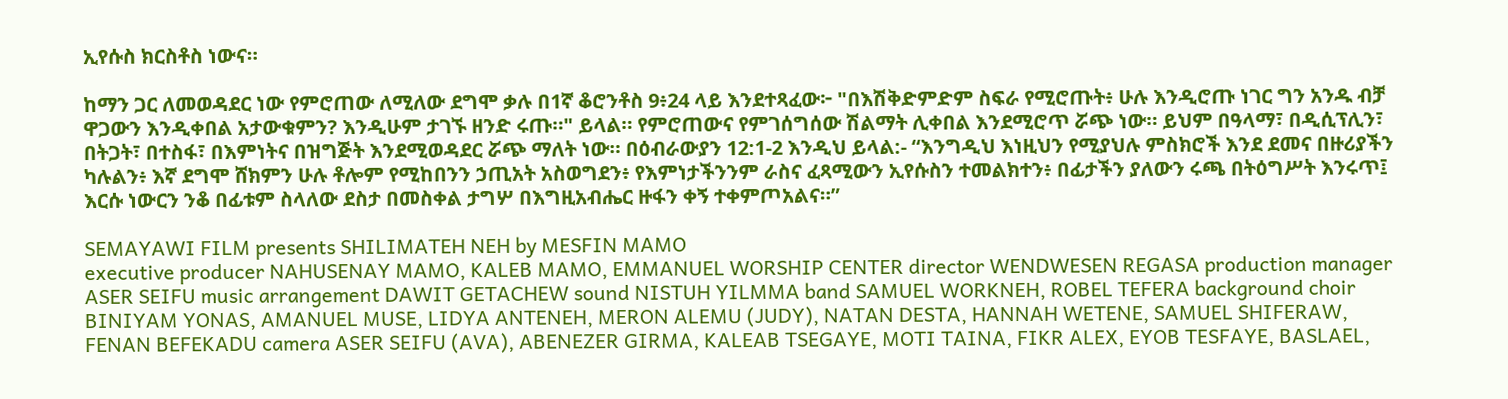ኢየሱስ ክርስቶስ ነውና።

ከማን ጋር ለመወዳደር ነው የምሮጠው ለሚለው ደግሞ ቃሉ በ1ኛ ቆሮንቶስ 9፥24 ላይ እንደተጻፈው፦ "በእሽቅድምድም ስፍራ የሚሮጡት፥ ሁሉ እንዲሮጡ ነገር ግን አንዱ ብቻ ዋጋውን እንዲቀበል አታውቁምን? እንዲሁም ታገኙ ዘንድ ሩጡ።" ይላል። የምሮጠውና የምገሰግሰው ሽልማት ሊቀበል እንደሚሮጥ ሯጭ ነው። ይህም በዓላማ፣ በዲሲፕሊን፣ በትጋት፣ በተስፋ፣ በእምነትና በዝግጅት እንደሚወዳደር ሯጭ ማለት ነው። በዕብራውያን 12:1-2 እንዲህ ይላል:- “እንግዲህ እነዚህን የሚያህሉ ምስክሮች እንደ ደመና በዙሪያችን ካሉልን፥ እኛ ደግሞ ሸክምን ሁሉ ቶሎም የሚከበንን ኃጢአት አስወግደን፥ የእምነታችንንም ራስና ፈጻሚውን ኢየሱስን ተመልክተን፥ በፊታችን ያለውን ሩጫ በትዕግሥት እንሩጥ፤ እርሱ ነውርን ንቆ በፊቱም ስላለው ደስታ በመስቀል ታግሦ በእግዚአብሔር ዙፋን ቀኝ ተቀምጦአልና።”

SEMAYAWI FILM presents SHILIMATEH NEH by MESFIN MAMO
executive producer NAHUSENAY MAMO, KALEB MAMO, EMMANUEL WORSHIP CENTER director WENDWESEN REGASA production manager ASER SEIFU music arrangement DAWIT GETACHEW sound NISTUH YILMMA band SAMUEL WORKNEH, ROBEL TEFERA background choir BINIYAM YONAS, AMANUEL MUSE, LIDYA ANTENEH, MERON ALEMU (JUDY), NATAN DESTA, HANNAH WETENE, SAMUEL SHIFERAW, FENAN BEFEKADU camera ASER SEIFU (AVA), ABENEZER GIRMA, KALEAB TSEGAYE, MOTI TAINA, FIKR ALEX, EYOB TESFAYE, BASLAEL,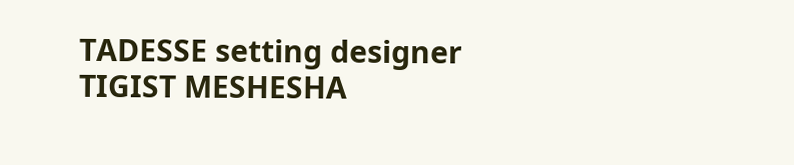TADESSE setting designer TIGIST MESHESHA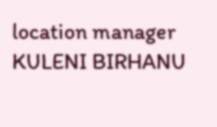location manager KULENI BIRHANU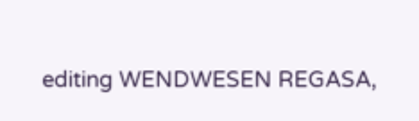editing WENDWESEN REGASA,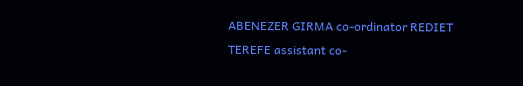ABENEZER GIRMA co-ordinator REDIET TEREFE assistant co-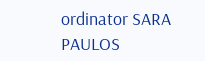ordinator SARA PAULOS